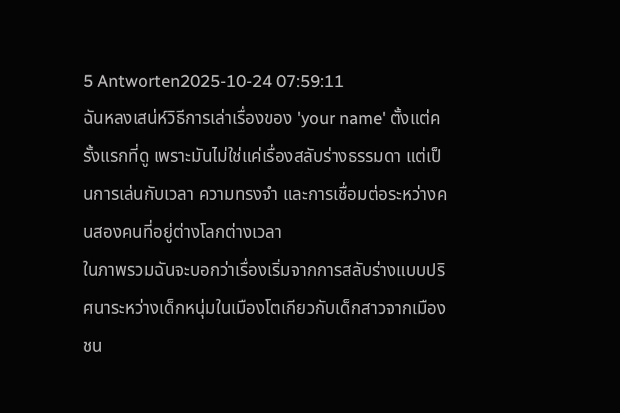5 Antworten2025-10-24 07:59:11
ฉันหลงเสน่ห์วิธีการเล่าเรื่องของ 'your name' ตั้งแต่ครั้งแรกที่ดู เพราะมันไม่ใช่แค่เรื่องสลับร่างธรรมดา แต่เป็นการเล่นกับเวลา ความทรงจำ และการเชื่อมต่อระหว่างคนสองคนที่อยู่ต่างโลกต่างเวลา
ในภาพรวมฉันจะบอกว่าเรื่องเริ่มจากการสลับร่างแบบปริศนาระหว่างเด็กหนุ่มในเมืองโตเกียวกับเด็กสาวจากเมืองชน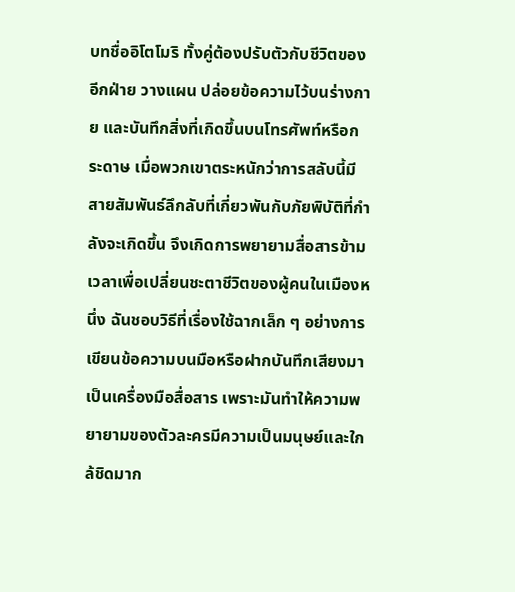บทชื่ออิโตโมริ ทั้งคู่ต้องปรับตัวกับชีวิตของอีกฝ่าย วางแผน ปล่อยข้อความไว้บนร่างกาย และบันทึกสิ่งที่เกิดขึ้นบนโทรศัพท์หรือกระดาษ เมื่อพวกเขาตระหนักว่าการสลับนี้มีสายสัมพันธ์ลึกลับที่เกี่ยวพันกับภัยพิบัติที่กำลังจะเกิดขึ้น จึงเกิดการพยายามสื่อสารข้ามเวลาเพื่อเปลี่ยนชะตาชีวิตของผู้คนในเมืองหนึ่ง ฉันชอบวิธีที่เรื่องใช้ฉากเล็ก ๆ อย่างการเขียนข้อความบนมือหรือฝากบันทึกเสียงมาเป็นเครื่องมือสื่อสาร เพราะมันทำให้ความพยายามของตัวละครมีความเป็นมนุษย์และใกล้ชิดมาก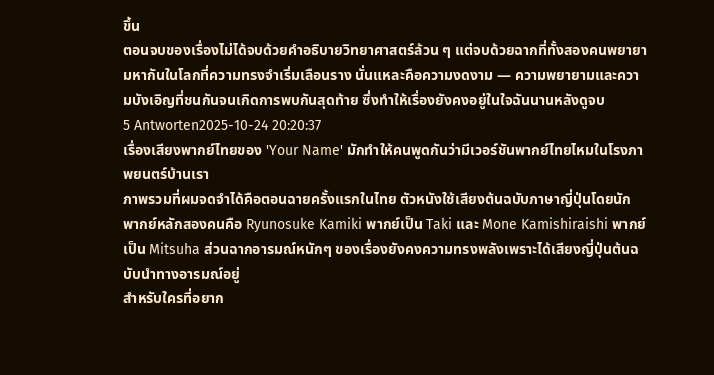ขึ้น
ตอนจบของเรื่องไม่ได้จบด้วยคำอธิบายวิทยาศาสตร์ล้วน ๆ แต่จบด้วยฉากที่ทั้งสองคนพยายามหากันในโลกที่ความทรงจำเริ่มเลือนราง นั่นแหละคือความงดงาม — ความพยายามและความบังเอิญที่ชนกันจนเกิดการพบกันสุดท้าย ซึ่งทำให้เรื่องยังคงอยู่ในใจฉันนานหลังดูจบ
5 Antworten2025-10-24 20:20:37
เรื่องเสียงพากย์ไทยของ 'Your Name' มักทำให้คนพูดกันว่ามีเวอร์ชันพากย์ไทยไหมในโรงภาพยนตร์บ้านเรา
ภาพรวมที่ผมจดจำได้คือตอนฉายครั้งแรกในไทย ตัวหนังใช้เสียงต้นฉบับภาษาญี่ปุ่นโดยนักพากย์หลักสองคนคือ Ryunosuke Kamiki พากย์เป็น Taki และ Mone Kamishiraishi พากย์เป็น Mitsuha ส่วนฉากอารมณ์หนักๆ ของเรื่องยังคงความทรงพลังเพราะได้เสียงญี่ปุ่นต้นฉบับนำทางอารมณ์อยู่
สำหรับใครที่อยาก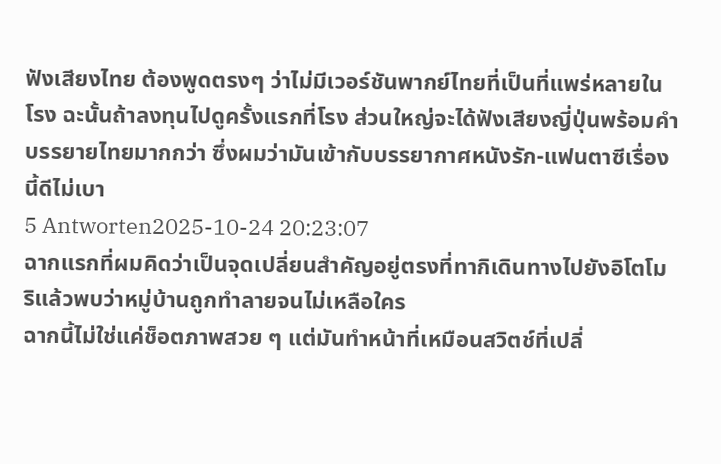ฟังเสียงไทย ต้องพูดตรงๆ ว่าไม่มีเวอร์ชันพากย์ไทยที่เป็นที่แพร่หลายในโรง ฉะนั้นถ้าลงทุนไปดูครั้งแรกที่โรง ส่วนใหญ่จะได้ฟังเสียงญี่ปุ่นพร้อมคำบรรยายไทยมากกว่า ซึ่งผมว่ามันเข้ากับบรรยากาศหนังรัก-แฟนตาซีเรื่องนี้ดีไม่เบา
5 Antworten2025-10-24 20:23:07
ฉากแรกที่ผมคิดว่าเป็นจุดเปลี่ยนสำคัญอยู่ตรงที่ทากิเดินทางไปยังอิโตโมริแล้วพบว่าหมู่บ้านถูกทำลายจนไม่เหลือใคร
ฉากนี้ไม่ใช่แค่ช็อตภาพสวย ๆ แต่มันทำหน้าที่เหมือนสวิตช์ที่เปลี่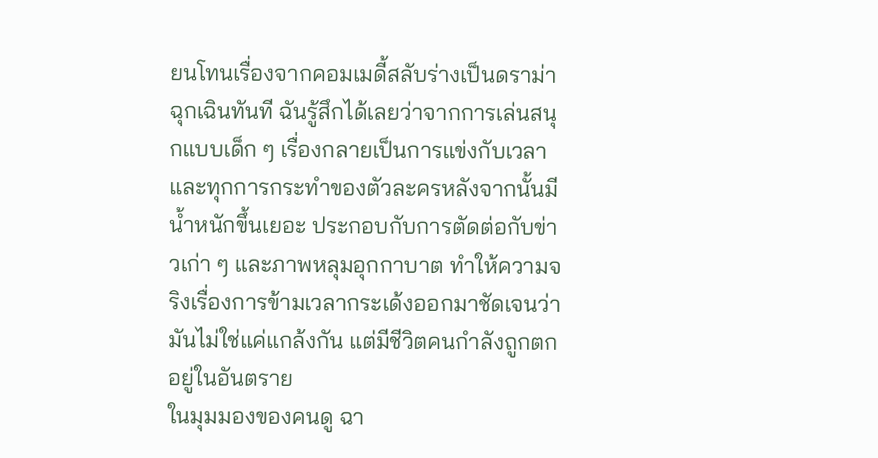ยนโทนเรื่องจากคอมเมดี้สลับร่างเป็นดราม่าฉุกเฉินทันที ฉันรู้สึกได้เลยว่าจากการเล่นสนุกแบบเด็ก ๆ เรื่องกลายเป็นการแข่งกับเวลา และทุกการกระทำของตัวละครหลังจากนั้นมีน้ำหนักขึ้นเยอะ ประกอบกับการตัดต่อกับข่าวเก่า ๆ และภาพหลุมอุกกาบาต ทำให้ความจริงเรื่องการข้ามเวลากระเด้งออกมาชัดเจนว่ามันไม่ใช่แค่แกล้งกัน แต่มีชีวิตคนกำลังถูกตกอยู่ในอันตราย
ในมุมมองของคนดู ฉา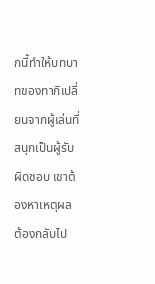กนี้ทำให้บทบาทของทากิเปลี่ยนจากผู้เล่นที่สนุกเป็นผู้รับผิดชอบ เขาต้องหาเหตุผล ต้องกลับไป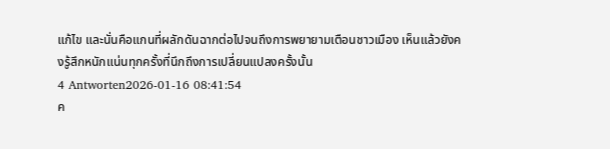แก้ไข และนั่นคือแกนที่ผลักดันฉากต่อไปจนถึงการพยายามเตือนชาวเมือง เห็นแล้วยังคงรู้สึกหนักแน่นทุกครั้งที่นึกถึงการเปลี่ยนแปลงครั้งนั้น
4 Antworten2026-01-16 08:41:54
ค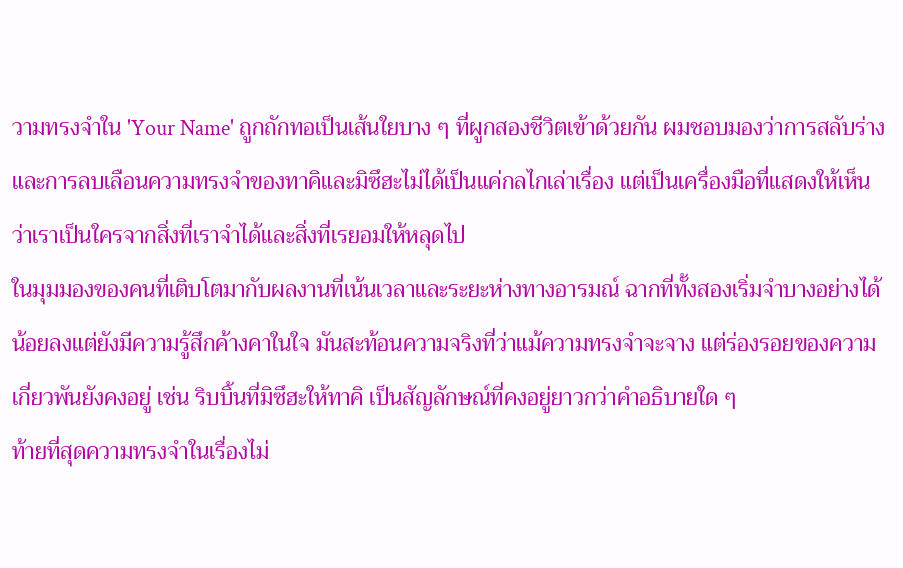วามทรงจำใน 'Your Name' ถูกถักทอเป็นเส้นใยบาง ๆ ที่ผูกสองชีวิตเข้าด้วยกัน ผมชอบมองว่าการสลับร่างและการลบเลือนความทรงจำของทาคิและมิซึฮะไม่ได้เป็นแค่กลไกเล่าเรื่อง แต่เป็นเครื่องมือที่แสดงให้เห็นว่าเราเป็นใครจากสิ่งที่เราจำได้และสิ่งที่เรยอมให้หลุดไป
ในมุมมองของคนที่เติบโตมากับผลงานที่เน้นเวลาและระยะห่างทางอารมณ์ ฉากที่ทั้งสองเริ่มจำบางอย่างได้น้อยลงแต่ยังมีความรู้สึกค้างคาในใจ มันสะท้อนความจริงที่ว่าแม้ความทรงจำจะจาง แต่ร่องรอยของความเกี่ยวพันยังคงอยู่ เช่น ริบบิ้นที่มิซึฮะให้ทาคิ เป็นสัญลักษณ์ที่คงอยู่ยาวกว่าคำอธิบายใด ๆ
ท้ายที่สุดความทรงจำในเรื่องไม่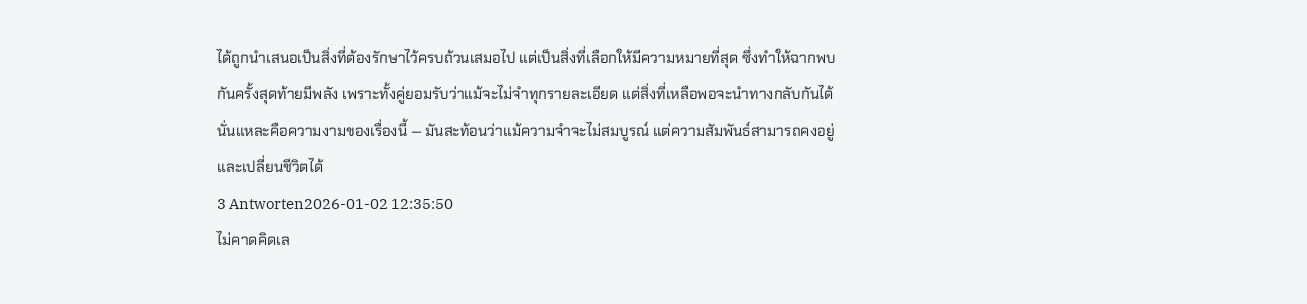ได้ถูกนำเสนอเป็นสิ่งที่ต้องรักษาไว้ครบถ้วนเสมอไป แต่เป็นสิ่งที่เลือกให้มีความหมายที่สุด ซึ่งทำให้ฉากพบกันครั้งสุดท้ายมีพลัง เพราะทั้งคู่ยอมรับว่าแม้จะไม่จำทุกรายละเอียด แต่สิ่งที่เหลือพอจะนำทางกลับกันได้ นั่นแหละคือความงามของเรื่องนี้ — มันสะท้อนว่าแม้ความจำจะไม่สมบูรณ์ แต่ความสัมพันธ์สามารถคงอยู่และเปลี่ยนชีวิตได้
3 Antworten2026-01-02 12:35:50
ไม่คาดคิดเล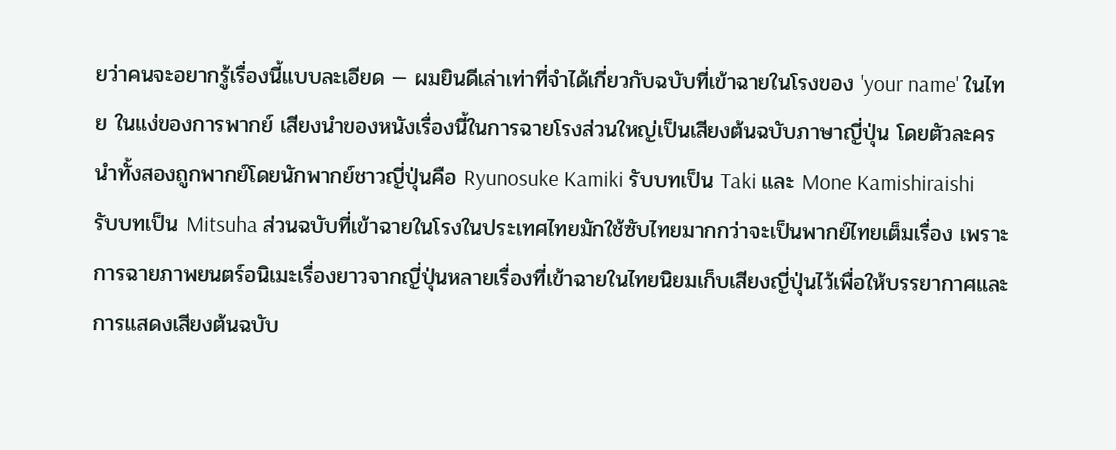ยว่าคนจะอยากรู้เรื่องนี้แบบละเอียด — ผมยินดีเล่าเท่าที่จำได้เกี่ยวกับฉบับที่เข้าฉายในโรงของ 'your name' ในไทย ในแง่ของการพากย์ เสียงนำของหนังเรื่องนี้ในการฉายโรงส่วนใหญ่เป็นเสียงต้นฉบับภาษาญี่ปุ่น โดยตัวละครนำทั้งสองถูกพากย์โดยนักพากย์ชาวญี่ปุ่นคือ Ryunosuke Kamiki รับบทเป็น Taki และ Mone Kamishiraishi รับบทเป็น Mitsuha ส่วนฉบับที่เข้าฉายในโรงในประเทศไทยมักใช้ซับไทยมากกว่าจะเป็นพากย์ไทยเต็มเรื่อง เพราะการฉายภาพยนตร์อนิเมะเรื่องยาวจากญี่ปุ่นหลายเรื่องที่เข้าฉายในไทยนิยมเก็บเสียงญี่ปุ่นไว้เพื่อให้บรรยากาศและการแสดงเสียงต้นฉบับ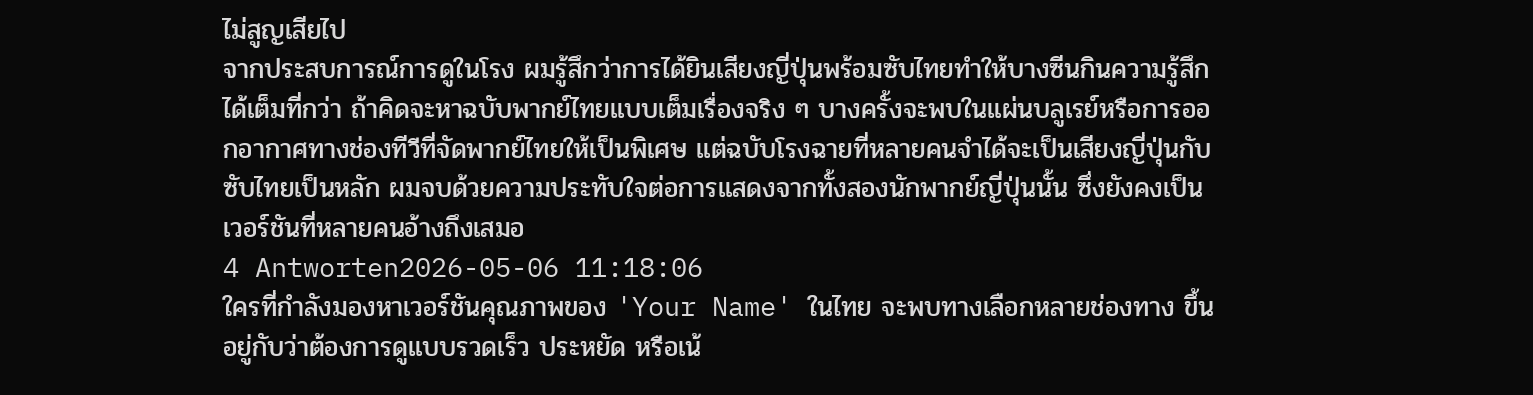ไม่สูญเสียไป
จากประสบการณ์การดูในโรง ผมรู้สึกว่าการได้ยินเสียงญี่ปุ่นพร้อมซับไทยทำให้บางซีนกินความรู้สึกได้เต็มที่กว่า ถ้าคิดจะหาฉบับพากย์ไทยแบบเต็มเรื่องจริง ๆ บางครั้งจะพบในแผ่นบลูเรย์หรือการออกอากาศทางช่องทีวีที่จัดพากย์ไทยให้เป็นพิเศษ แต่ฉบับโรงฉายที่หลายคนจำได้จะเป็นเสียงญี่ปุ่นกับซับไทยเป็นหลัก ผมจบด้วยความประทับใจต่อการแสดงจากทั้งสองนักพากย์ญี่ปุ่นนั้น ซึ่งยังคงเป็นเวอร์ชันที่หลายคนอ้างถึงเสมอ
4 Antworten2026-05-06 11:18:06
ใครที่กำลังมองหาเวอร์ชันคุณภาพของ 'Your Name' ในไทย จะพบทางเลือกหลายช่องทาง ขึ้นอยู่กับว่าต้องการดูแบบรวดเร็ว ประหยัด หรือเน้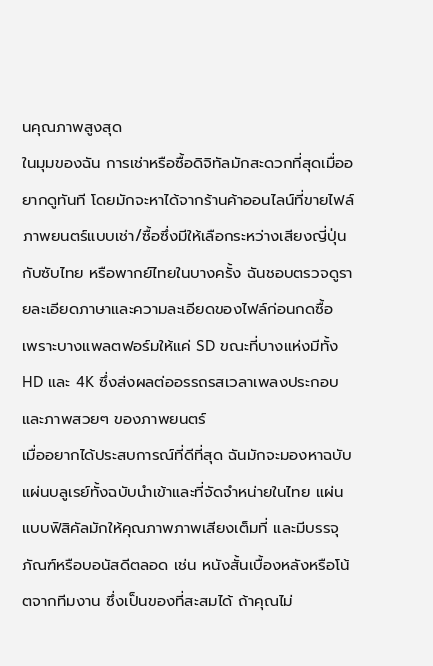นคุณภาพสูงสุด
ในมุมของฉัน การเช่าหรือซื้อดิจิทัลมักสะดวกที่สุดเมื่ออยากดูทันที โดยมักจะหาได้จากร้านค้าออนไลน์ที่ขายไฟล์ภาพยนตร์แบบเช่า/ซื้อซึ่งมีให้เลือกระหว่างเสียงญี่ปุ่นกับซับไทย หรือพากย์ไทยในบางครั้ง ฉันชอบตรวจดูรายละเอียดภาษาและความละเอียดของไฟล์ก่อนกดซื้อ เพราะบางแพลตฟอร์มให้แค่ SD ขณะที่บางแห่งมีทั้ง HD และ 4K ซึ่งส่งผลต่ออรรถรสเวลาเพลงประกอบและภาพสวยๆ ของภาพยนตร์
เมื่ออยากได้ประสบการณ์ที่ดีที่สุด ฉันมักจะมองหาฉบับแผ่นบลูเรย์ทั้งฉบับนำเข้าและที่จัดจำหน่ายในไทย แผ่นแบบฟิสิคัลมักให้คุณภาพภาพเสียงเต็มที่ และมีบรรจุภัณฑ์หรือบอนัสดีตลอด เช่น หนังสั้นเบื้องหลังหรือโน้ตจากทีมงาน ซึ่งเป็นของที่สะสมได้ ถ้าคุณไม่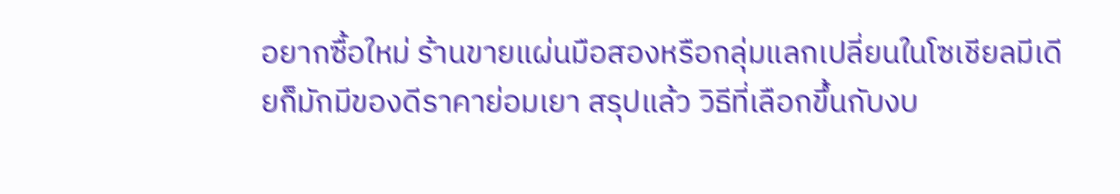อยากซื้อใหม่ ร้านขายแผ่นมือสองหรือกลุ่มแลกเปลี่ยนในโซเชียลมีเดียก็มักมีของดีราคาย่อมเยา สรุปแล้ว วิธีที่เลือกขึ้นกับงบ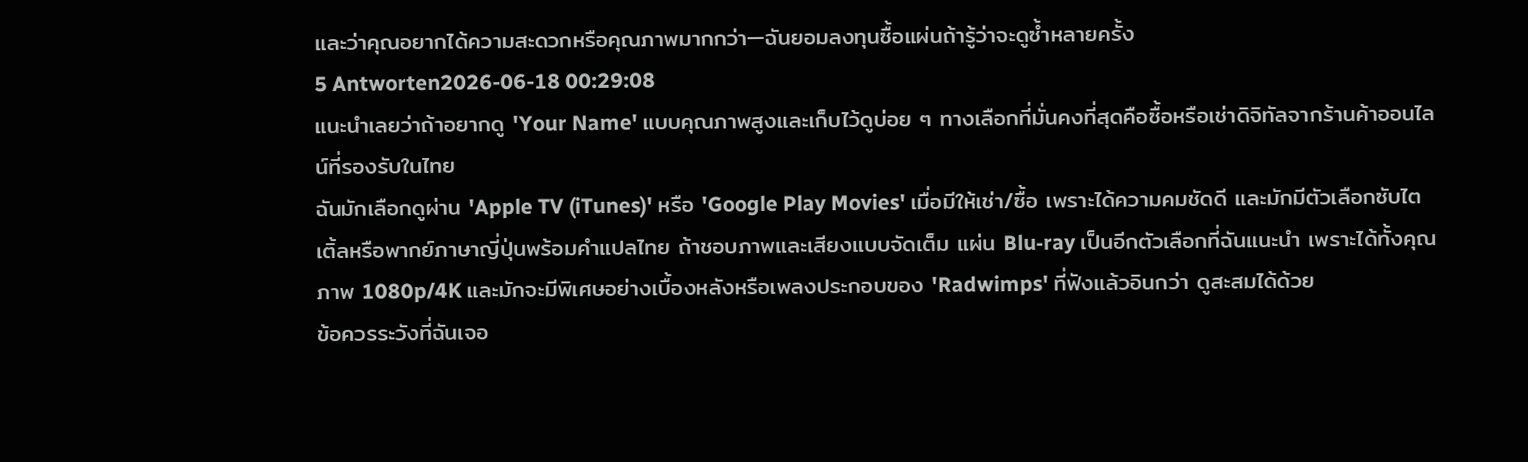และว่าคุณอยากได้ความสะดวกหรือคุณภาพมากกว่า—ฉันยอมลงทุนซื้อแผ่นถ้ารู้ว่าจะดูซ้ำหลายครั้ง
5 Antworten2026-06-18 00:29:08
แนะนำเลยว่าถ้าอยากดู 'Your Name' แบบคุณภาพสูงและเก็บไว้ดูบ่อย ๆ ทางเลือกที่มั่นคงที่สุดคือซื้อหรือเช่าดิจิทัลจากร้านค้าออนไลน์ที่รองรับในไทย
ฉันมักเลือกดูผ่าน 'Apple TV (iTunes)' หรือ 'Google Play Movies' เมื่อมีให้เช่า/ซื้อ เพราะได้ความคมชัดดี และมักมีตัวเลือกซับไตเติ้ลหรือพากย์ภาษาญี่ปุ่นพร้อมคำแปลไทย ถ้าชอบภาพและเสียงแบบจัดเต็ม แผ่น Blu‑ray เป็นอีกตัวเลือกที่ฉันแนะนำ เพราะได้ทั้งคุณภาพ 1080p/4K และมักจะมีพิเศษอย่างเบื้องหลังหรือเพลงประกอบของ 'Radwimps' ที่ฟังแล้วอินกว่า ดูสะสมได้ด้วย
ข้อควรระวังที่ฉันเจอ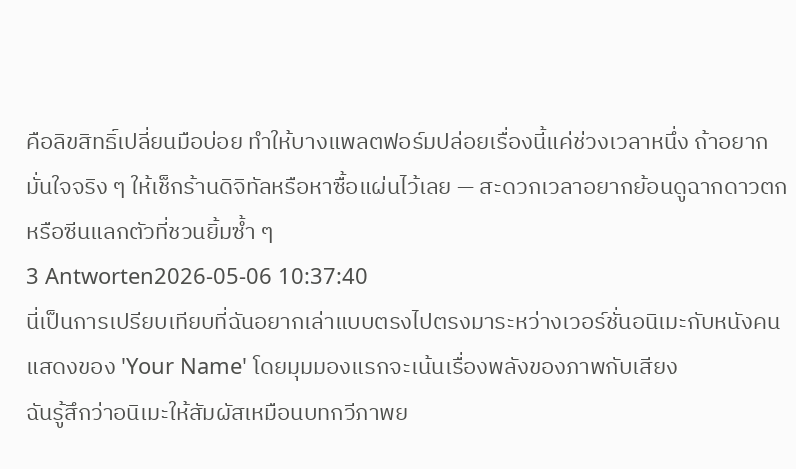คือลิขสิทธิ์เปลี่ยนมือบ่อย ทำให้บางแพลตฟอร์มปล่อยเรื่องนี้แค่ช่วงเวลาหนึ่ง ถ้าอยากมั่นใจจริง ๆ ให้เช็กร้านดิจิทัลหรือหาซื้อแผ่นไว้เลย — สะดวกเวลาอยากย้อนดูฉากดาวตกหรือซีนแลกตัวที่ชวนยิ้มซ้ำ ๆ
3 Antworten2026-05-06 10:37:40
นี่เป็นการเปรียบเทียบที่ฉันอยากเล่าแบบตรงไปตรงมาระหว่างเวอร์ชั่นอนิเมะกับหนังคนแสดงของ 'Your Name' โดยมุมมองแรกจะเน้นเรื่องพลังของภาพกับเสียง
ฉันรู้สึกว่าอนิเมะให้สัมผัสเหมือนบทกวีภาพย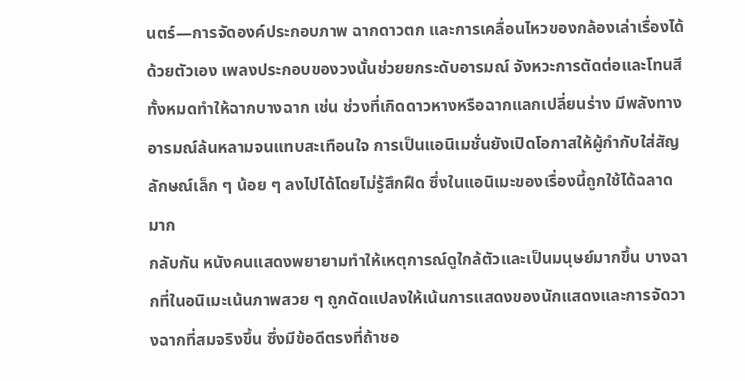นตร์—การจัดองค์ประกอบภาพ ฉากดาวตก และการเคลื่อนไหวของกล้องเล่าเรื่องได้ด้วยตัวเอง เพลงประกอบของวงนั้นช่วยยกระดับอารมณ์ จังหวะการตัดต่อและโทนสีทั้งหมดทำให้ฉากบางฉาก เช่น ช่วงที่เกิดดาวหางหรือฉากแลกเปลี่ยนร่าง มีพลังทางอารมณ์ล้นหลามจนแทบสะเทือนใจ การเป็นแอนิเมชั่นยังเปิดโอกาสให้ผู้กำกับใส่สัญลักษณ์เล็ก ๆ น้อย ๆ ลงไปได้โดยไม่รู้สึกฝืด ซึ่งในแอนิเมะของเรื่องนี้ถูกใช้ได้ฉลาดมาก
กลับกัน หนังคนแสดงพยายามทำให้เหตุการณ์ดูใกล้ตัวและเป็นมนุษย์มากขึ้น บางฉากที่ในอนิเมะเน้นภาพสวย ๆ ถูกดัดแปลงให้เน้นการแสดงของนักแสดงและการจัดวางฉากที่สมจริงขึ้น ซึ่งมีข้อดีตรงที่ถ้าชอ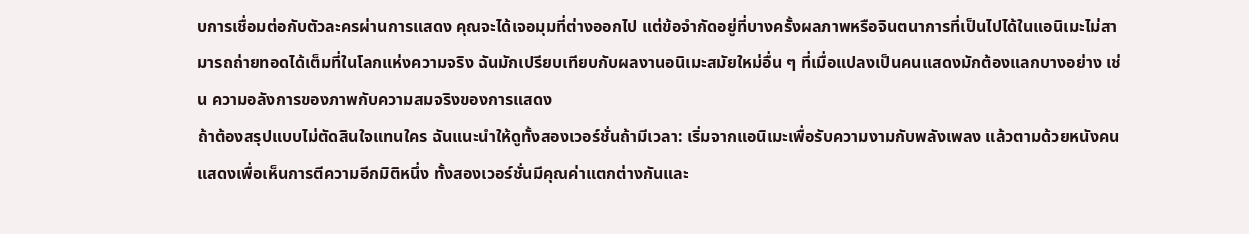บการเชื่อมต่อกับตัวละครผ่านการแสดง คุณจะได้เจอมุมที่ต่างออกไป แต่ข้อจำกัดอยู่ที่บางครั้งผลภาพหรือจินตนาการที่เป็นไปได้ในแอนิเมะไม่สามารถถ่ายทอดได้เต็มที่ในโลกแห่งความจริง ฉันมักเปรียบเทียบกับผลงานอนิเมะสมัยใหม่อื่น ๆ ที่เมื่อแปลงเป็นคนแสดงมักต้องแลกบางอย่าง เช่น ความอลังการของภาพกับความสมจริงของการแสดง
ถ้าต้องสรุปแบบไม่ตัดสินใจแทนใคร ฉันแนะนำให้ดูทั้งสองเวอร์ชั่นถ้ามีเวลา: เริ่มจากแอนิเมะเพื่อรับความงามกับพลังเพลง แล้วตามด้วยหนังคนแสดงเพื่อเห็นการตีความอีกมิติหนึ่ง ทั้งสองเวอร์ชั่นมีคุณค่าแตกต่างกันและ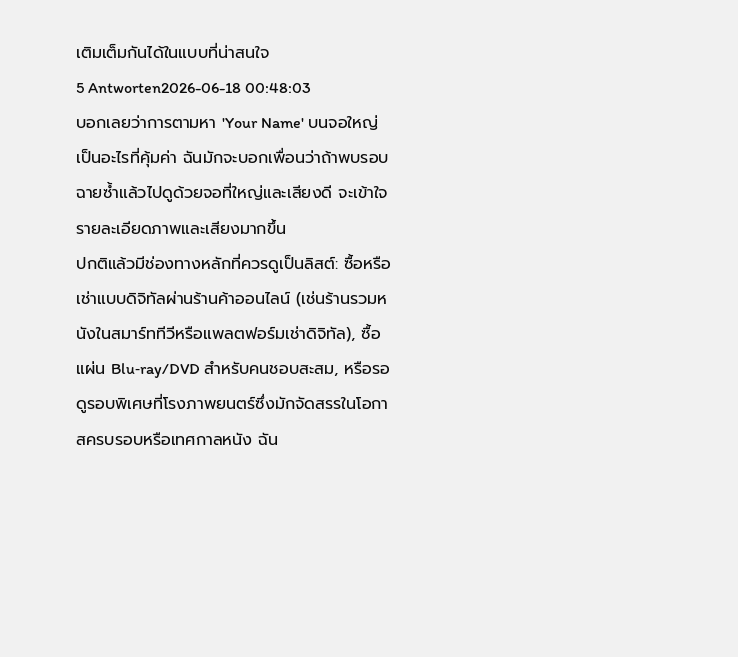เติมเต็มกันได้ในแบบที่น่าสนใจ
5 Antworten2026-06-18 00:48:03
บอกเลยว่าการตามหา 'Your Name' บนจอใหญ่เป็นอะไรที่คุ้มค่า ฉันมักจะบอกเพื่อนว่าถ้าพบรอบฉายซ้ำแล้วไปดูด้วยจอที่ใหญ่และเสียงดี จะเข้าใจรายละเอียดภาพและเสียงมากขึ้น
ปกติแล้วมีช่องทางหลักที่ควรดูเป็นลิสต์: ซื้อหรือเช่าแบบดิจิทัลผ่านร้านค้าออนไลน์ (เช่นร้านรวมหนังในสมาร์ททีวีหรือแพลตฟอร์มเช่าดิจิทัล), ซื้อแผ่น Blu‑ray/DVD สำหรับคนชอบสะสม, หรือรอดูรอบพิเศษที่โรงภาพยนตร์ซึ่งมักจัดสรรในโอกาสครบรอบหรือเทศกาลหนัง ฉัน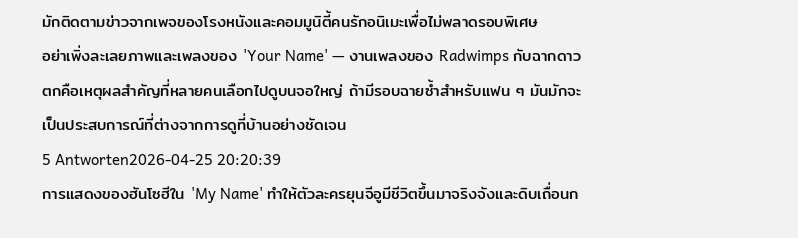มักติดตามข่าวจากเพจของโรงหนังและคอมมูนิตี้คนรักอนิเมะเพื่อไม่พลาดรอบพิเศษ
อย่าเพิ่งละเลยภาพและเพลงของ 'Your Name' — งานเพลงของ Radwimps กับฉากดาวตกคือเหตุผลสำคัญที่หลายคนเลือกไปดูบนจอใหญ่ ถ้ามีรอบฉายซ้ำสำหรับแฟน ๆ มันมักจะเป็นประสบการณ์ที่ต่างจากการดูที่บ้านอย่างชัดเจน
5 Antworten2026-04-25 20:20:39
การแสดงของฮันโซฮีใน 'My Name' ทำให้ตัวละครยุนจีอูมีชีวิตขึ้นมาจริงจังและดิบเถื่อนก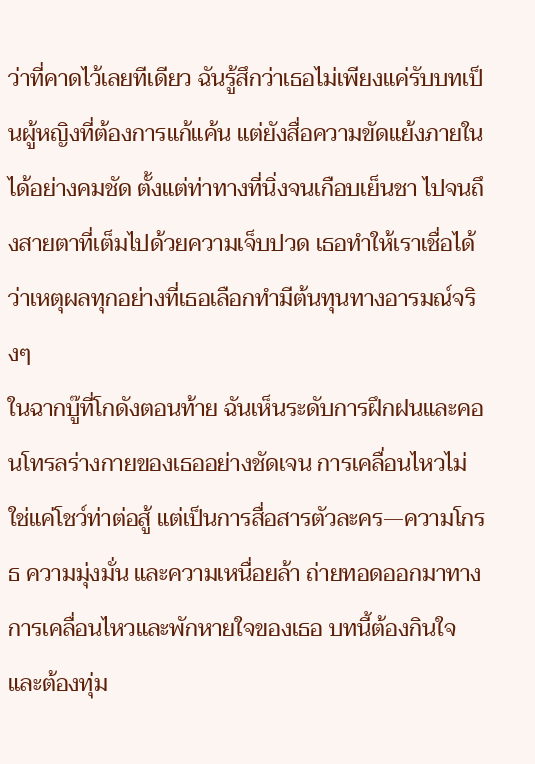ว่าที่คาดไว้เลยทีเดียว ฉันรู้สึกว่าเธอไม่เพียงแค่รับบทเป็นผู้หญิงที่ต้องการแก้แค้น แต่ยังสื่อความขัดแย้งภายในได้อย่างคมชัด ตั้งแต่ท่าทางที่นิ่งจนเกือบเย็นชา ไปจนถึงสายตาที่เต็มไปด้วยความเจ็บปวด เธอทำให้เราเชื่อได้ว่าเหตุผลทุกอย่างที่เธอเลือกทำมีต้นทุนทางอารมณ์จริงๆ
ในฉากบู๊ที่โกดังตอนท้าย ฉันเห็นระดับการฝึกฝนและคอนโทรลร่างกายของเธออย่างชัดเจน การเคลื่อนไหวไม่ใช่แค่โชว์ท่าต่อสู้ แต่เป็นการสื่อสารตัวละคร—ความโกรธ ความมุ่งมั่น และความเหนื่อยล้า ถ่ายทอดออกมาทางการเคลื่อนไหวและพักหายใจของเธอ บทนี้ต้องกินใจและต้องทุ่ม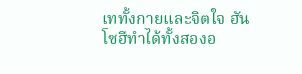เททั้งกายและจิตใจ ฮันโซฮีทำได้ทั้งสองอ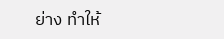ย่าง ทำให้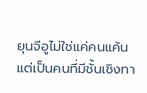ยุนจีอูไม่ใช่แค่คนแค้น แต่เป็นคนที่มีชั้นเชิงทา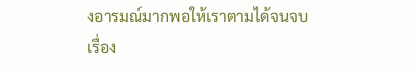งอารมณ์มากพอให้เราตามได้จนจบเรื่อง